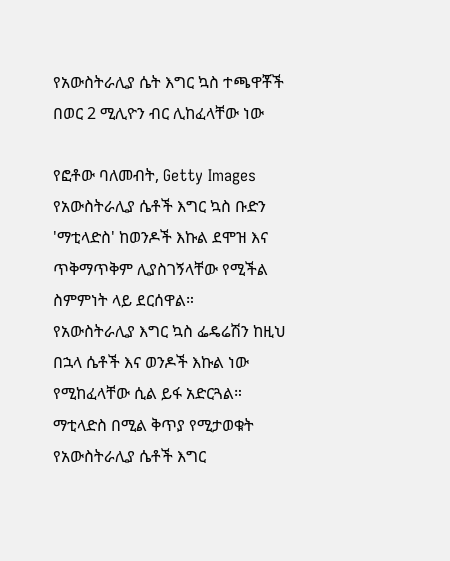የአውስትራሊያ ሴት እግር ኳስ ተጫዋቾች በወር 2 ሚሊዮን ብር ሊከፈላቸው ነው

የፎቶው ባለመብት, Getty Images
የአውስትራሊያ ሴቶች እግር ኳስ ቡድን 'ማቲላድስ' ከወንዶች እኩል ደሞዝ እና ጥቅማጥቅም ሊያስገኝላቸው የሚችል ስምምነት ላይ ደርሰዋል።
የአውስትራሊያ እግር ኳስ ፌዴሬሽን ከዚህ በኋላ ሴቶች እና ወንዶች እኩል ነው የሚከፈላቸው ሲል ይፋ አድርጓል።
ማቲላድስ በሚል ቅጥያ የሚታወቁት የአውስትራሊያ ሴቶች እግር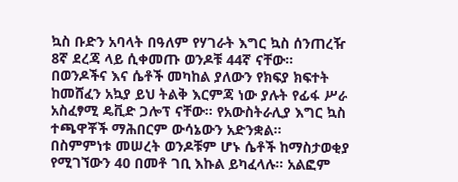ኳስ ቡድን አባላት በዓለም የሃገራት እግር ኳስ ሰንጠረዥ 8ኛ ደረጃ ላይ ሲቀመጡ ወንዶቹ 44ኛ ናቸው።
በወንዶችና እና ሴቶች መካከል ያለውን የክፍያ ክፍተት ከመሸፈን አኳያ ይህ ትልቅ እርምጃ ነው ያሉት የፊፋ ሥራ አስፈፃሚ ዴቪድ ጋሎፕ ናቸው። የአውስትራሊያ እግር ኳስ ተጫዋቾች ማሕበርም ውሳኔውን አድንቋል።
በስምምነቱ መሠረት ወንዶቹም ሆኑ ሴቶች ከማስታወቂያ የሚገኘውን 40 በመቶ ገቢ እኩል ይካፈላሉ። አልፎም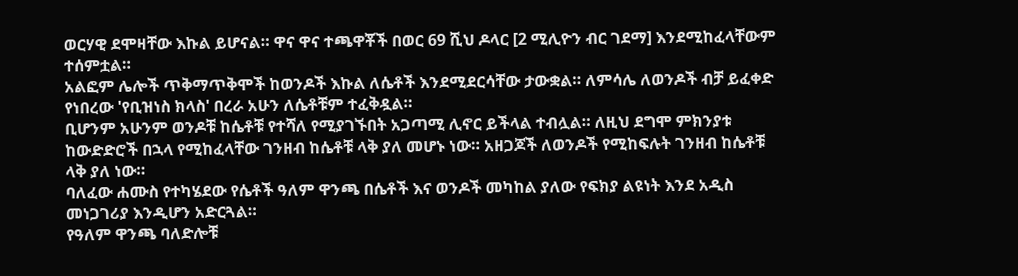ወርሃዊ ደሞዛቸው እኩል ይሆናል። ዋና ዋና ተጫዋቾች በወር 69 ሺህ ዶላር [2 ሚሊዮን ብር ገደማ] እንደሚከፈላቸውም ተሰምቷል።
አልፎም ሌሎች ጥቅማጥቅሞች ከወንዶች እኩል ለሴቶች እንደሚደርሳቸው ታውቋል። ለምሳሌ ለወንዶች ብቻ ይፈቀድ የነበረው 'የቢዝነስ ክላስ' በረራ አሁን ለሴቶቹም ተፈቅዷል።
ቢሆንም አሁንም ወንዶቹ ከሴቶቹ የተሻለ የሚያገኙበት አጋጣሚ ሊኖር ይችላል ተብሏል። ለዚህ ደግሞ ምክንያቱ ከውድድሮች በኋላ የሚከፈላቸው ገንዘብ ከሴቶቹ ላቅ ያለ መሆኑ ነው። አዘጋጆች ለወንዶች የሚከፍሉት ገንዘብ ከሴቶቹ ላቅ ያለ ነው።
ባለፈው ሐሙስ የተካሄደው የሴቶች ዓለም ዋንጫ በሴቶች እና ወንዶች መካከል ያለው የፍክያ ልዩነት እንደ አዲስ መነጋገሪያ እንዲሆን አድርጓል።
የዓለም ዋንጫ ባለድሎቹ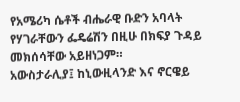የአሜሪካ ሴቶች ብሔራዊ ቡድን አባላት የሃገራቸውን ፌዴሬሽን በዚሁ በክፍያ ጉዳይ መክሰሳቸው አይዘነጋም።
አውስታራሊያ፤ ከኒውዚላንድ እና ኖርዌይ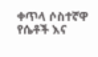ቀጥላ ሶስተኛዋ የሴቶች እና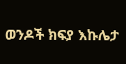ወንዶች ክፍያ እኩሌታ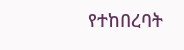የተከበረባት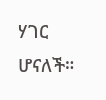ሃገር ሆናለች።